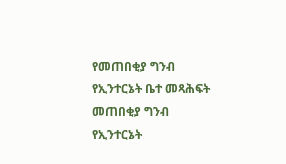የመጠበቂያ ግንብ የኢንተርኔት ቤተ መጻሕፍት
መጠበቂያ ግንብ
የኢንተርኔት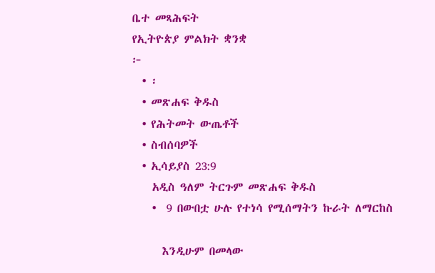ቤተ መጻሕፍት
የኢትዮጵያ ምልክት ቋንቋ
፦
  • ፡
  • መጽሐፍ ቅዱስ
  • የሕትመት ውጤቶች
  • ስብሰባዎች
  • ኢሳይያስ 23:9
    አዲስ ዓለም ትርጉም መጽሐፍ ቅዱስ
    •  9 በውበቷ ሁሉ የተነሳ የሚሰማትን ኩራት ለማርከስ

      እንዲሁም በመላው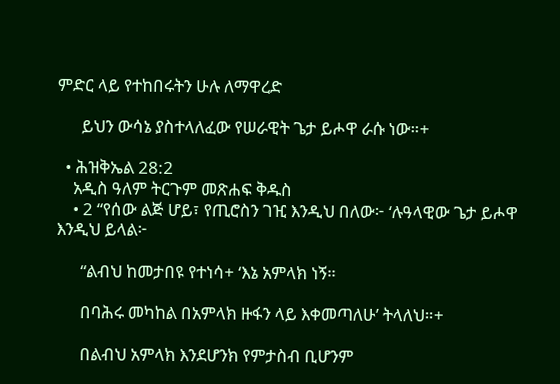ምድር ላይ የተከበሩትን ሁሉ ለማዋረድ

      ይህን ውሳኔ ያስተላለፈው የሠራዊት ጌታ ይሖዋ ራሱ ነው።+

  • ሕዝቅኤል 28:2
    አዲስ ዓለም ትርጉም መጽሐፍ ቅዱስ
    • 2 “የሰው ልጅ ሆይ፣ የጢሮስን ገዢ እንዲህ በለው፦ ‘ሉዓላዊው ጌታ ይሖዋ እንዲህ ይላል፦

      “ልብህ ከመታበዩ የተነሳ+ ‘እኔ አምላክ ነኝ።

      በባሕሩ መካከል በአምላክ ዙፋን ላይ እቀመጣለሁ’ ትላለህ።+

      በልብህ አምላክ እንደሆንክ የምታስብ ቢሆንም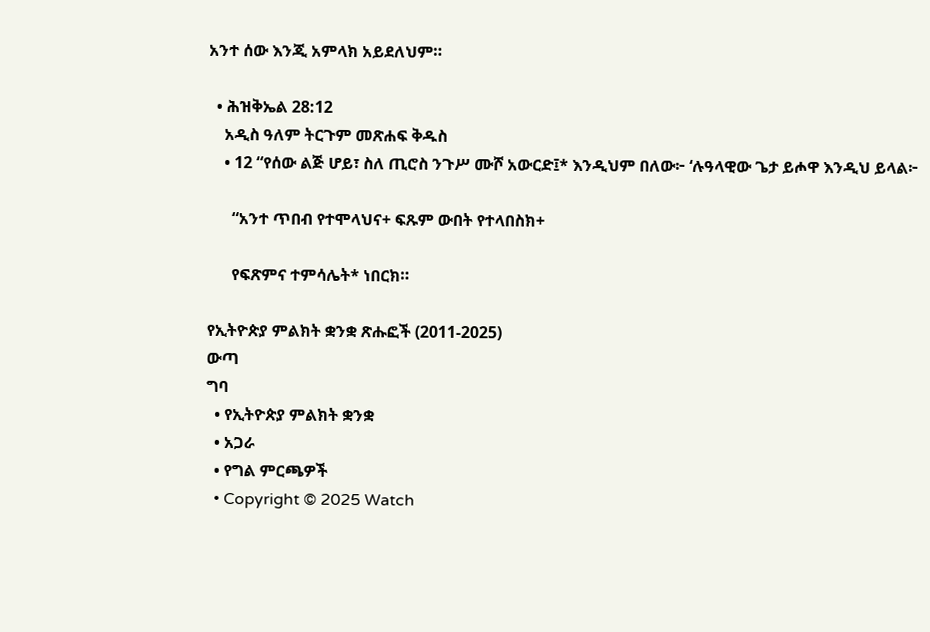አንተ ሰው እንጂ አምላክ አይደለህም።

  • ሕዝቅኤል 28:12
    አዲስ ዓለም ትርጉም መጽሐፍ ቅዱስ
    • 12 “የሰው ልጅ ሆይ፣ ስለ ጢሮስ ንጉሥ ሙሾ አውርድ፤* እንዲህም በለው፦ ‘ሉዓላዊው ጌታ ይሖዋ እንዲህ ይላል፦

      “አንተ ጥበብ የተሞላህና+ ፍጹም ውበት የተላበስክ+

      የፍጽምና ተምሳሌት* ነበርክ።

የኢትዮጵያ ምልክት ቋንቋ ጽሑፎች (2011-2025)
ውጣ
ግባ
  • የኢትዮጵያ ምልክት ቋንቋ
  • አጋራ
  • የግል ምርጫዎች
  • Copyright © 2025 Watch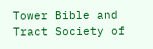Tower Bible and Tract Society of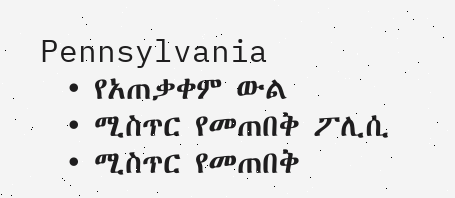Pennsylvania
  • የአጠቃቀም ውል
  • ሚስጥር የመጠበቅ ፖሊሲ
  • ሚስጥር የመጠበቅ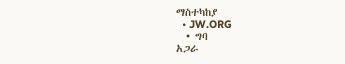ማስተካከያ
  • JW.ORG
  • ግባ
አጋራ